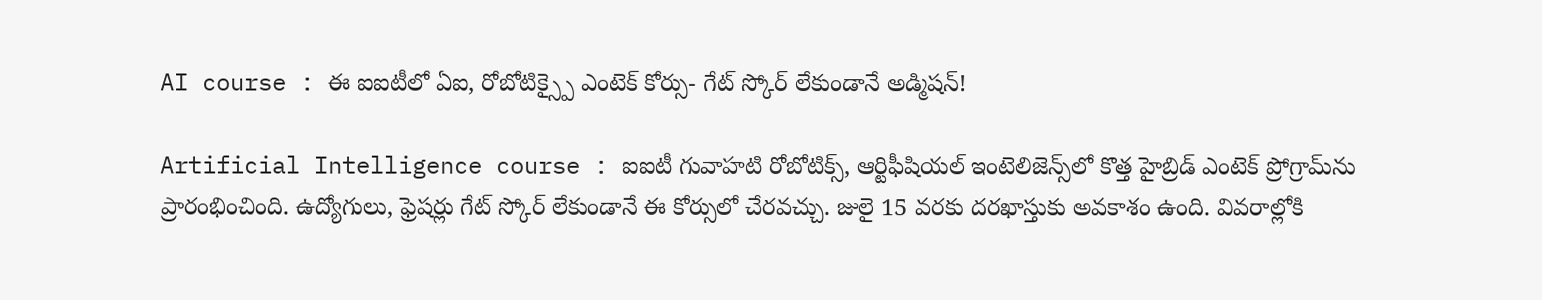AI course : ఈ ఐఐటీలో ఏఐ, రోబోటిక్స్పై ఎంటెక్ కోర్సు- గేట్ స్కోర్ లేకుండానే అడ్మిషన్!

Artificial Intelligence course : ఐఐటీ గువాహటి రోబోటిక్స్, ఆర్టిఫీషియల్ ఇంటెలిజెన్స్‌లో కొత్త హైబ్రిడ్ ఎంటెక్ ప్రోగ్రామ్‌ను ప్రారంభించింది. ఉద్యోగులు, ఫ్రెషర్లు గేట్ స్కోర్ లేకుండానే ఈ కోర్సులో చేరవచ్చు. జులై 15 వరకు దరఖాస్తుకు అవకాశం ఉంది. వివరాల్లోకి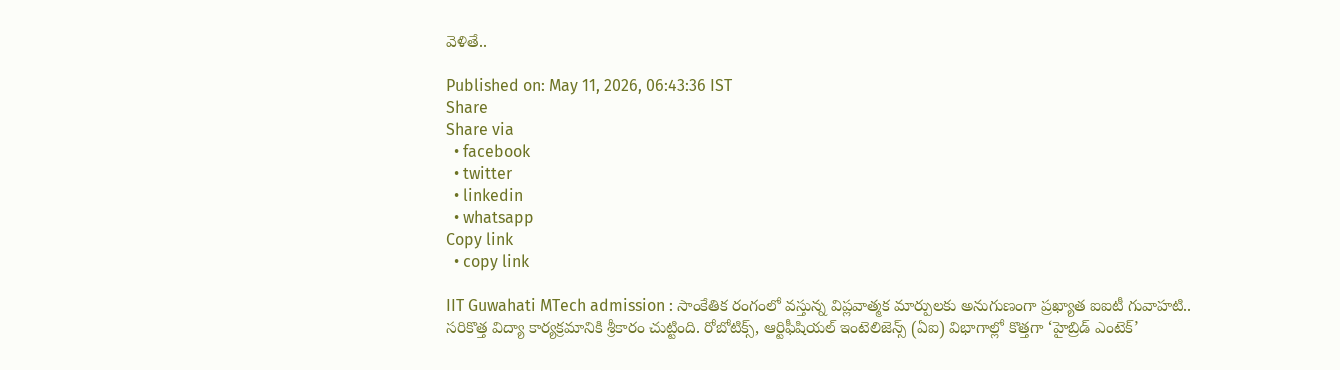వెళితే..

Published on: May 11, 2026, 06:43:36 IST
Share
Share via
  • facebook
  • twitter
  • linkedin
  • whatsapp
Copy link
  • copy link

IIT Guwahati MTech admission : సాంకేతిక రంగంలో వస్తున్న విప్లవాత్మక మార్పులకు అనుగుణంగా ప్రఖ్యాత ఐఐటీ గువాహటి.. సరికొత్త విద్యా కార్యక్రమానికి శ్రీకారం చుట్టింది. రోబోటిక్స్, ఆర్టిఫీషియల్ ఇంటెలిజెన్స్ (ఏఐ) విభాగాల్లో కొత్తగా ‘హైబ్రిడ్ ఎంటెక్’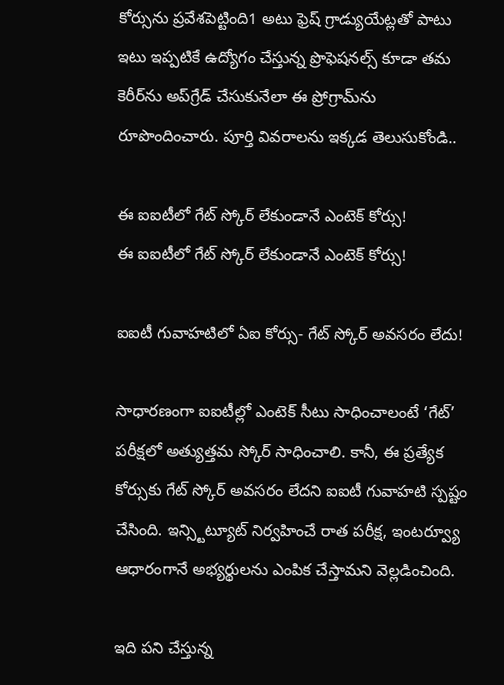కోర్సును ప్రవేశపెట్టింది1 అటు ఫ్రెష్ గ్రాడ్యుయేట్లతో పాటు ఇటు ఇప్పటికే ఉద్యోగం చేస్తున్న ప్రొఫెషనల్స్ కూడా తమ కెరీర్‌ను అప్‌గ్రేడ్ చేసుకునేలా ఈ ప్రోగ్రామ్‌ను రూపొందించారు. పూర్తి వివరాలను ఇక్కడ తెలుసుకోండి..

ఈ ఐఐటీలో గేట్ స్కోర్ లేకుండానే ఎంటెక్ కోర్సు!
ఈ ఐఐటీలో గేట్ స్కోర్ లేకుండానే ఎంటెక్ కోర్సు!

ఐఐటీ గువాహటిలో ఏఐ కోర్సు- గేట్ స్కోర్ అవసరం లేదు!

సాధారణంగా ఐఐటీల్లో ఎంటెక్ సీటు సాధించాలంటే ‘గేట్’ పరీక్షలో అత్యుత్తమ స్కోర్ సాధించాలి. కానీ, ఈ ప్రత్యేక కోర్సుకు గేట్ స్కోర్ అవసరం లేదని ఐఐటీ గువాహటి స్పష్టం చేసింది. ఇన్స్టిట్యూట్ నిర్వహించే రాత పరీక్ష, ఇంటర్వ్యూ ఆధారంగానే అభ్యర్థులను ఎంపిక చేస్తామని వెల్లడించింది.

ఇది పని చేస్తున్న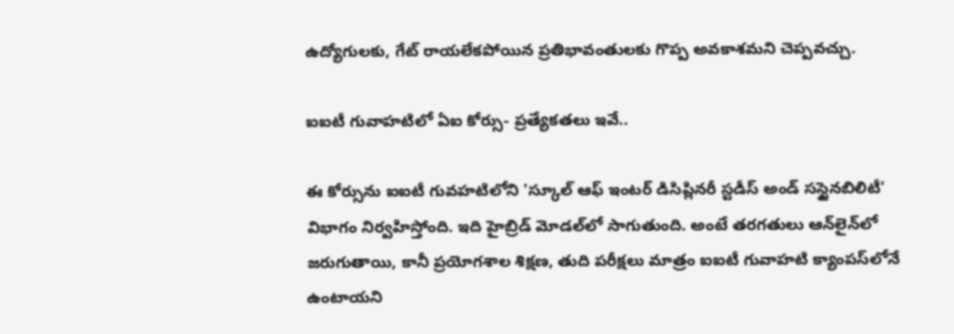ఉద్యోగులకు, గేట్ రాయలేకపోయిన ప్రతిభావంతులకు గొప్ప అవకాశమని చెప్పవచ్చు.

ఐఐటీ గువాహటిలో ఏఐ కోర్సు- ప్రత్యేకతలు ఇవే..

ఈ కోర్సును ఐఐటీ గువహటిలోని 'స్కూల్ ఆఫ్ ఇంటర్ డిసిప్లినరీ స్టడీస్ అండ్ సస్టైనబిలిటీ' విభాగం నిర్వహిస్తోంది. ఇది హైబ్రిడ్ మోడల్‌లో సాగుతుంది. అంటే తరగతులు ఆన్‌లైన్‌లో జరుగుతాయి, కానీ ప్రయోగశాల శిక్షణ, తుది పరీక్షలు మాత్రం ఐఐటీ గువాహటి క్యాంపస్‌లోనే ఉంటాయని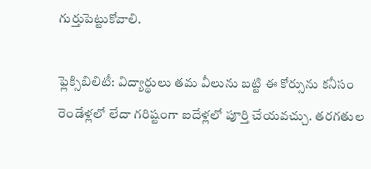గుర్తుపెట్టుకోవాలి.

ఫ్లెక్సిబిలిటీ: విద్యార్థులు తమ వీలును బట్టి ఈ కోర్సును కనీసం రెండేళ్లలో లేదా గరిష్టంగా ఐదేళ్లలో పూర్తి చేయవచ్చు. తరగతుల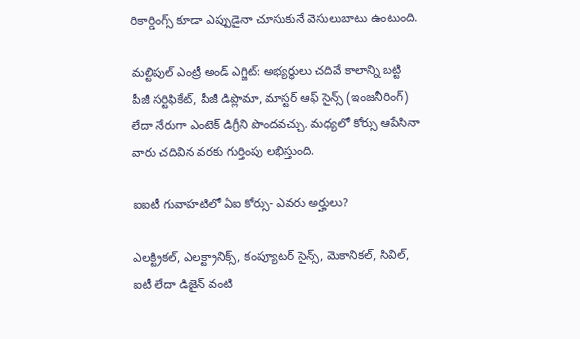రికార్డింగ్స్ కూడా ఎప్పుడైనా చూసుకునే వెసులుబాటు ఉంటుంది.

మల్టిపుల్ ఎంట్రీ అండ్ ఎగ్జిట్: అభ్యర్థులు చదివే కాలాన్ని బట్టి పీజీ సర్టిఫికేట్, పీజీ డిప్లొమా, మాస్టర్ ఆఫ్ సైన్స్ (ఇంజనీరింగ్) లేదా నేరుగా ఎంటెక్ డిగ్రీని పొందవచ్చు. మధ్యలో కోర్సు ఆపేసినా వారు చదివిన వరకు గుర్తింపు లభిస్తుంది.

ఐఐటీ గువాహటిలో ఏఐ కోర్సు- ఎవరు అర్హులు?

ఎలక్ట్రికల్, ఎలక్ట్రానిక్స్, కంప్యూటర్ సైన్స్, మెకానికల్, సివిల్, ఐటీ లేదా డిజైన్ వంటి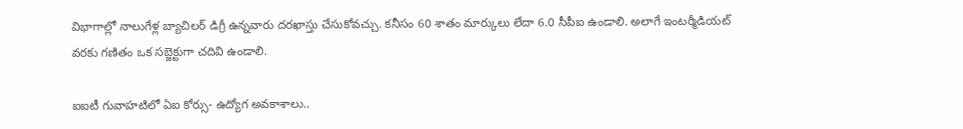విభాగాల్లో నాలుగేళ్ల బ్యాచిలర్ డిగ్రీ ఉన్నవారు దరఖాస్తు చేసుకోవచ్చు. కనీసం 60 శాతం మార్కులు లేదా 6.0 సీపీఐ ఉండాలి. అలాగే ఇంటర్మీడియట్ వరకు గణితం ఒక సబ్జెక్టుగా చదివి ఉండాలి.

ఐఐటీ గువాహటిలో ఏఐ కోర్సు- ఉద్యోగ అవకాశాలు..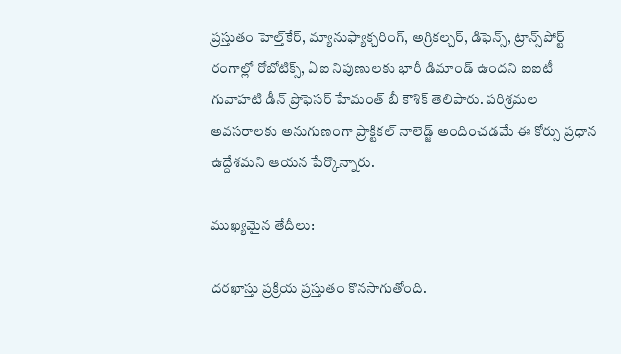ప్రస్తుతం హెల్త్‌కేర్, మ్యానుఫ్యాక్చరింగ్, అగ్రికల్చర్, డిఫెన్స్, ట్రాన్స్‌పోర్ట్ రంగాల్లో రోబోటిక్స్, ఏఐ నిపుణులకు భారీ డిమాండ్ ఉందని ఐఐటీ గువాహటి డీన్ ప్రొఫెసర్ హేమంత్ బీ కౌశిక్ తెలిపారు. పరిశ్రమల అవసరాలకు అనుగుణంగా ప్రాక్టికల్ నాలెడ్జ్ అందించడమే ఈ కోర్సు ప్రధాన ఉద్దేశమని ఆయన పేర్కొన్నారు.

ముఖ్యమైన తేదీలు:

దరఖాస్తు ప్రక్రియ ప్రస్తుతం కొనసాగుతోంది.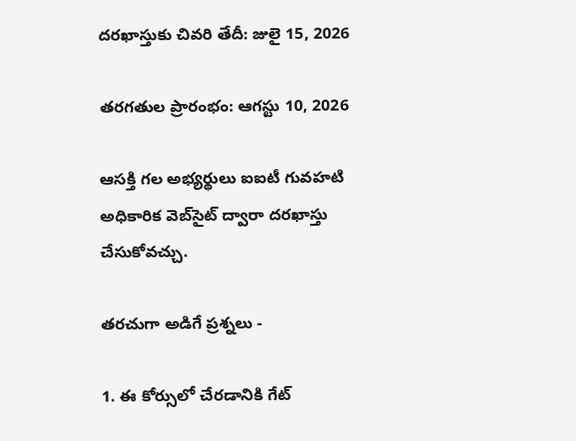దరఖాస్తుకు చివరి తేదీ: జులై 15, 2026

తరగతుల ప్రారంభం: ఆగస్టు 10, 2026

ఆసక్తి గల అభ్యర్థులు ఐఐటీ గువహటి అధికారిక వెబ్‌సైట్ ద్వారా దరఖాస్తు చేసుకోవచ్చు.

తరచుగా అడిగే ప్రశ్నలు -

1. ఈ కోర్సులో చేరడానికి గేట్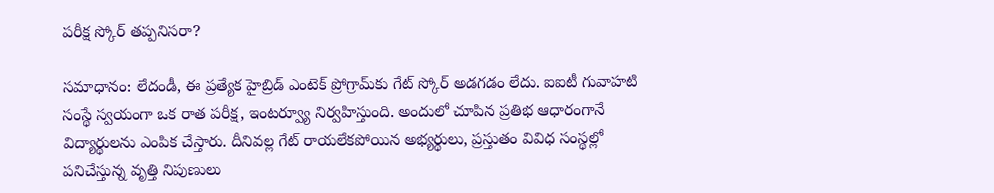పరీక్ష స్కోర్ తప్పనిసరా?

సమాధానం: లేదండీ, ఈ ప్రత్యేక హైబ్రిడ్ ఎంటెక్ ప్రోగ్రామ్‌కు గేట్ స్కోర్ అడగడం లేదు. ఐఐటీ గువాహటి సంస్థే స్వయంగా ఒక రాత పరీక్ష, ఇంటర్వ్యూ నిర్వహిస్తుంది. అందులో చూపిన ప్రతిభ ఆధారంగానే విద్యార్థులను ఎంపిక చేస్తారు. దీనివల్ల గేట్ రాయలేకపోయిన అభ్యర్థులు, ప్రస్తుతం వివిధ సంస్థల్లో పనిచేస్తున్న వృత్తి నిపుణులు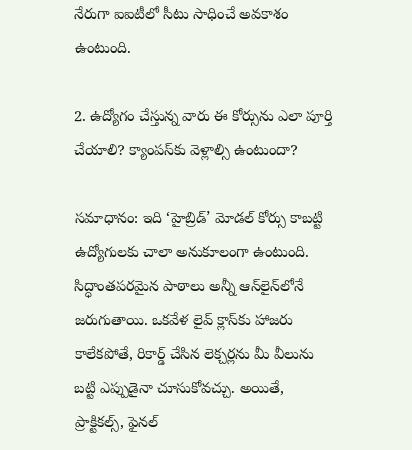నేరుగా ఐఐటీలో సీటు సాధించే అవకాశం ఉంటుంది.

2. ఉద్యోగం చేస్తున్న వారు ఈ కోర్సును ఎలా పూర్తి చేయాలి? క్యాంపస్‌కు వెళ్లాల్సి ఉంటుందా?

సమాధానం: ఇది ‘హైబ్రిడ్’ మోడల్ కోర్సు కాబట్టి ఉద్యోగులకు చాలా అనుకూలంగా ఉంటుంది. సిద్ధాంతపరమైన పాఠాలు అన్నీ ఆన్‌లైన్‌లోనే జరుగుతాయి. ఒకవేళ లైవ్ క్లాస్‌కు హాజరు కాలేకపోతే, రికార్డ్ చేసిన లెక్చర్లను మీ వీలును బట్టి ఎప్పుడైనా చూసుకోవచ్చు. అయితే, ప్రాక్టికల్స్, ఫైనల్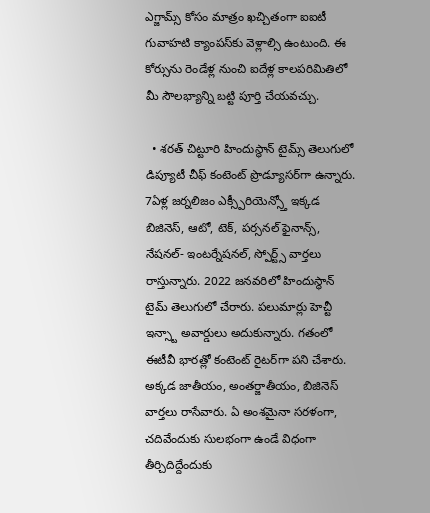ఎగ్జామ్స్ కోసం మాత్రం ఖచ్చితంగా ఐఐటీ గువాహటి క్యాంపస్‌కు వెళ్లాల్సి ఉంటుంది. ఈ కోర్సును రెండేళ్ల నుంచి ఐదేళ్ల కాలపరిమితిలో మీ సౌలభ్యాన్ని బట్టి పూర్తి చేయవచ్చు.

  • శరత్ చిట్టూరి హిందుస్థాన్ టైమ్స్ తెలుగులో డిప్యూటీ చీఫ్ కంటెంట్ ప్రొడ్యూసర్‌గా ఉన్నారు. 7ఏళ్ల జర్నలిజం ఎక్స్పీరియెన్స్తో ఇక్కడ బిజినెస్, ఆటో, టెక్, పర్సనల్ ఫైనాన్స్, నేషనల్- ఇంటర్నేషనల్, స్పోర్ట్స్ వార్తలు రాస్తున్నారు. 2022 జనవరిలో హిందుస్థాన్ టైమ్ తెలుగులో చేరారు. పలుమార్లు హెచ్టీ ఇన్స్టా అవార్డులు అదుకున్నారు. గతంలో ఈటీవీ భారత్లో కంటెంట్ రైటర్‌గా పని చేశారు. అక్కడ జాతీయం, అంతర్జాతీయం, బిజినెస్ వార్తలు రాసేవారు. ఏ అంశమైనా సరళంగా, చదివేందుకు సులభంగా ఉండే విధంగా తీర్చిదిద్దేందుకు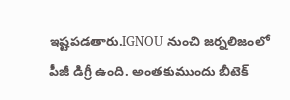ఇష్టపడతారు.IGNOU నుంచి జర్నలిజంలో పీజీ డిగ్రీ ఉంది. అంతకుముందు బీటెక్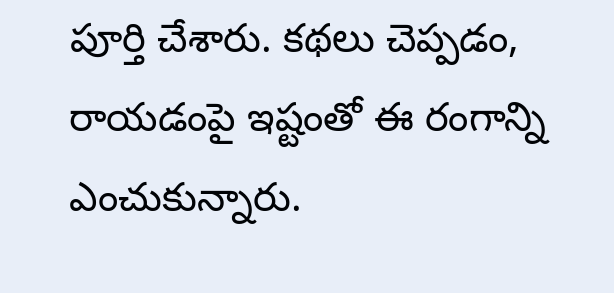పూర్తి చేశారు. కథలు చెప్పడం, రాయడంపై ఇష్టంతో ఈ రంగాన్ని ఎంచుకున్నారు.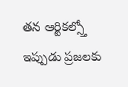తన ఆర్టికల్స్తో ఇప్పుడు ప్రజలకు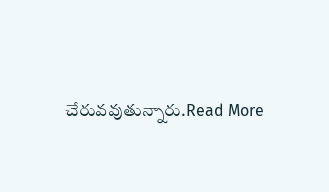చేరువవుతున్నారు.Read More